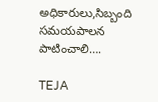అధికారులు,సిబ్బంది సమయపాలన పాటించాలి….

TEJA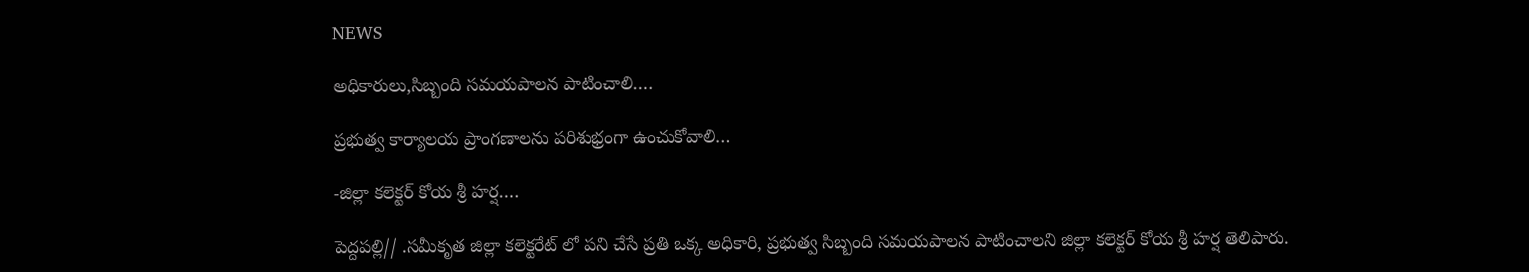NEWS

అధికారులు,సిబ్బంది సమయపాలన పాటించాలి….

ప్రభుత్వ కార్యాలయ ప్రాంగణాలను పరిశుభ్రంగా ఉంచుకోవాలి…

-జిల్లా కలెక్టర్ కోయ శ్రీ హర్ష….

పెద్దపల్లి// .సమీకృత జిల్లా కలెక్టరేట్ లో పని చేసే ప్రతి ఒక్క అధికారి, ప్రభుత్వ సిబ్బంది సమయపాలన పాటించాలని జిల్లా కలెక్టర్ కోయ శ్రీ హర్ష తెలిపారు.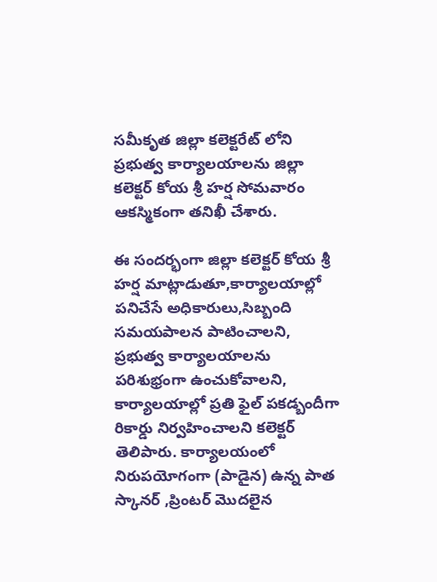సమీకృత జిల్లా కలెక్టరేట్ లోని ప్రభుత్వ కార్యాలయాలను జిల్లా కలెక్టర్ కోయ శ్రీ హర్ష సోమవారం ఆకస్మికంగా తనిఖీ చేశారు.

ఈ సందర్భంగా జిల్లా కలెక్టర్ కోయ శ్రీ హర్ష మాట్లాడుతూ,కార్యాలయాల్లో పనిచేసే అధికారులు,సిబ్బంది సమయపాలన పాటించాలని, ప్రభుత్వ కార్యాలయాలను పరిశుభ్రంగా ఉంచుకోవాలని, కార్యాలయాల్లో ప్రతి ఫైల్ పకడ్బందీగా రికార్డు నిర్వహించాలని కలెక్టర్ తెలిపారు. కార్యాలయంలో నిరుపయోగంగా (పాడైన) ఉన్న పాత స్కానర్ ,ప్రింటర్ మొదలైన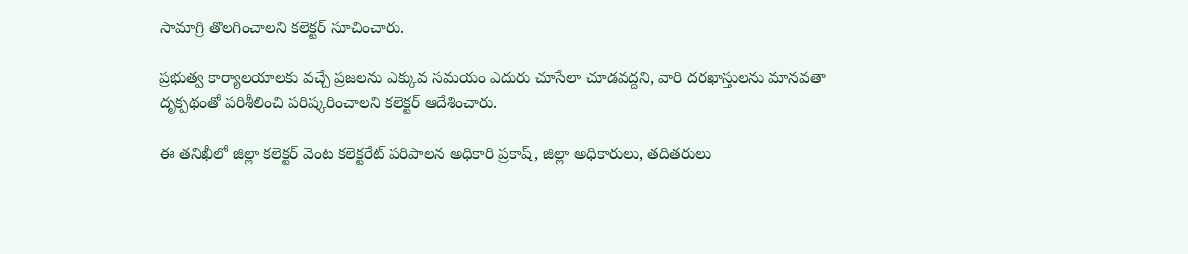సామాగ్రి తొలగించాలని కలెక్టర్ సూచించారు.

ప్రభుత్వ కార్యాలయాలకు వచ్చే ప్రజలను ఎక్కువ సమయం ఎదురు చూసేలా చూడవద్దని, వారి దరఖాస్తులను మానవతా దృక్పథంతో పరిశీలించి పరిష్కరించాలని కలెక్టర్ ఆదేశించారు.

ఈ తనిఖీలో జిల్లా కలెక్టర్ వెంట కలెక్టరేట్ పరిపాలన అధికారి ప్రకాష్, జిల్లా అధికారులు, తదితరులు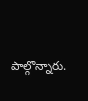పాల్గొన్నారు.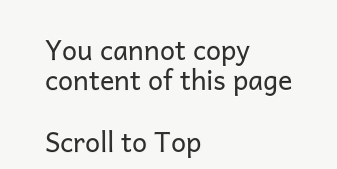You cannot copy content of this page

Scroll to Top